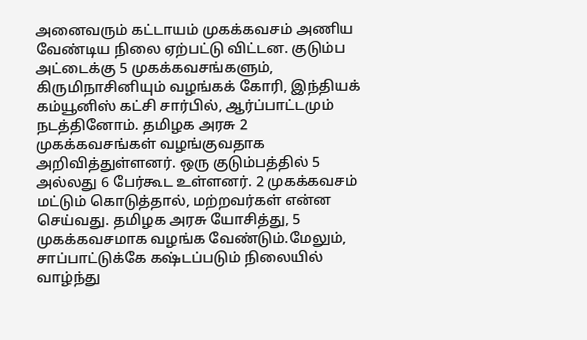அனைவரும் கட்டாயம் முகக்கவசம் அணிய வேண்டிய நிலை ஏற்பட்டு விட்டன. குடும்ப அட்டைக்கு 5 முகக்கவசங்களும், கிருமிநாசினியும் வழங்கக் கோரி, இந்தியக் கம்யூனிஸ் கட்சி சார்பில், ஆர்ப்பாட்டமும் நடத்தினோம். தமிழக அரசு 2 முகக்கவசங்கள் வழங்குவதாக அறிவித்துள்ளனர். ஒரு குடும்பத்தில் 5 அல்லது 6 பேர்கூட உள்ளனர். 2 முகக்கவசம் மட்டும் கொடுத்தால், மற்றவர்கள் என்ன செய்வது. தமிழக அரசு யோசித்து, 5 முகக்கவசமாக வழங்க வேண்டும்.மேலும், சாப்பாட்டுக்கே கஷ்டப்படும் நிலையில் வாழ்ந்து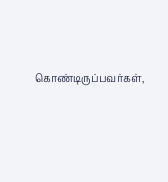கொண்டிருப்பவர்கள்,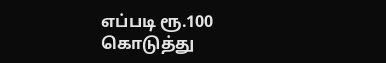எப்படி ரூ.100 கொடுத்து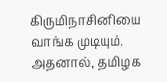கிருமிநாசினியை வாங்க முடியும். அதனால், தமிழக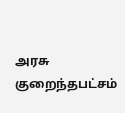அரசு குறைந்தபட்சம்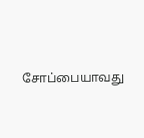சோப்பையாவது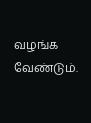வழங்க வேண்டும்.